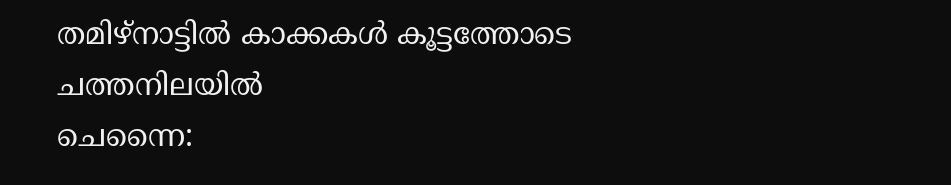തമിഴ്നാട്ടിൽ കാക്കകൾ കൂട്ടത്തോടെ ചത്തനിലയിൽ
ചെന്നൈ: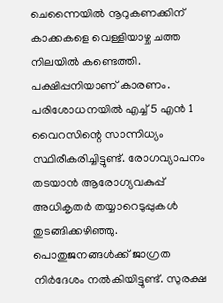ചെന്നൈയിൽ നൂറുകണക്കിന് കാക്കകളെ വെള്ളിയാഴ്ച ചത്ത നിലയിൽ കണ്ടെത്തി. പക്ഷിപ്പനിയാണ് കാരണം. പരിശോധനയിൽ എച്ച് 5 എൻ 1 വൈറസിന്റെ സാന്നിധ്യം സ്ഥിരീകരിച്ചിട്ടുണ്ട്. രോഗവ്യാപനം തടയാൻ ആരോഗ്യവകുപ്പ് അധികൃതർ തയ്യാറെടുപ്പുകൾ തുടങ്ങിക്കഴിഞ്ഞു.
പൊതുജനങ്ങൾക്ക് ജാഗ്രത നിർദേശം നൽകിയിട്ടുണ്ട്. സുരക്ഷ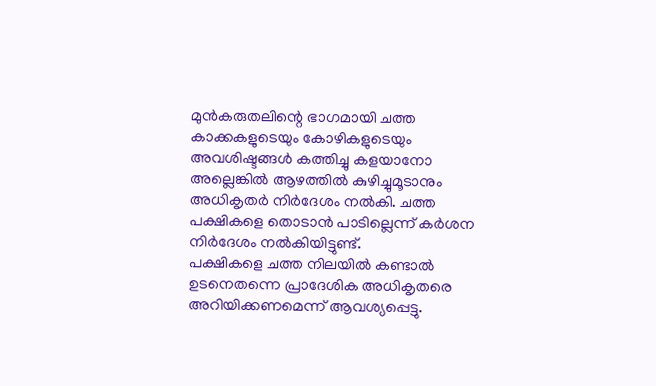മുൻകരുതലിന്റെ ഭാഗമായി ചത്ത കാക്കകളുടെയും കോഴികളുടെയും അവശിഷ്ടങ്ങൾ കത്തിച്ചു കളയാനോ അല്ലെങ്കിൽ ആഴത്തിൽ കുഴിച്ചുമൂടാനും അധികൃതർ നിർദേശം നൽകി. ചത്ത പക്ഷികളെ തൊടാൻ പാടില്ലെന്ന് കർശന നിർദേശം നൽകിയിട്ടുണ്ട്.
പക്ഷികളെ ചത്ത നിലയിൽ കണ്ടാൽ ഉടനെതന്നെ പ്രാദേശിക അധികൃതരെ അറിയിക്കണമെന്ന് ആവശ്യപ്പെട്ടു.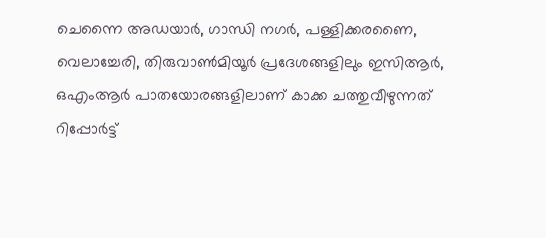ചെന്നൈ അഡയാർ, ഗാന്ധി നഗർ, പള്ളിക്കരണൈ, വെലാച്ചേരി, തിരുവാൺമിയൂർ പ്രദേശങ്ങളിലും ഇസിആർ, ഒഎംആർ പാതയോരങ്ങളിലാണ് കാക്ക ചത്തുവീഴുന്നത് റിപ്പോർട്ട്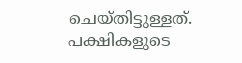ചെയ്തിട്ടുള്ളത്. പക്ഷികളുടെ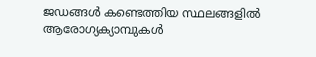ജഡങ്ങൾ കണ്ടെത്തിയ സ്ഥലങ്ങളിൽ ആരോഗ്യക്യാമ്പുകൾ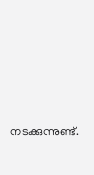നടക്കുന്നുണ്ട്.